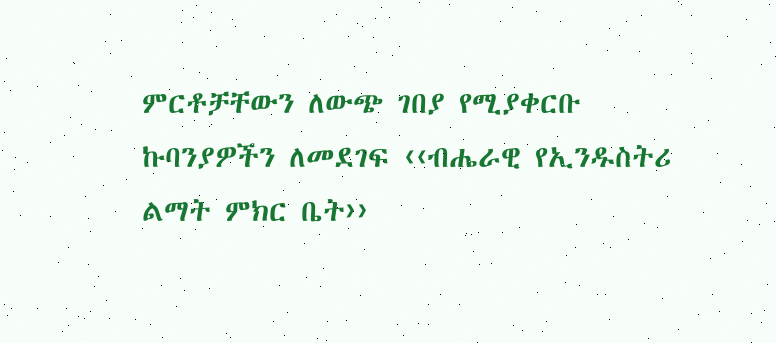ምርቶቻቸውን ለውጭ ገበያ የሚያቀርቡ ኩባንያዎችን ለመደገፍ ‹‹ብሔራዊ የኢንዱስትሪ ልማት ምክር ቤት››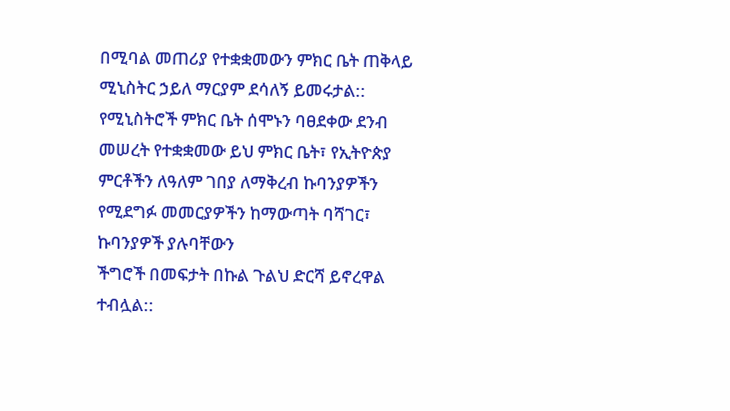በሚባል መጠሪያ የተቋቋመውን ምክር ቤት ጠቅላይ ሚኒስትር ኃይለ ማርያም ደሳለኝ ይመሩታል::
የሚኒስትሮች ምክር ቤት ሰሞኑን ባፀደቀው ደንብ መሠረት የተቋቋመው ይህ ምክር ቤት፣ የኢትዮጵያ
ምርቶችን ለዓለም ገበያ ለማቅረብ ኩባንያዎችን የሚደግፉ መመርያዎችን ከማውጣት ባሻገር፣ ኩባንያዎች ያሉባቸውን
ችግሮች በመፍታት በኩል ጉልህ ድርሻ ይኖረዋል ተብሏል::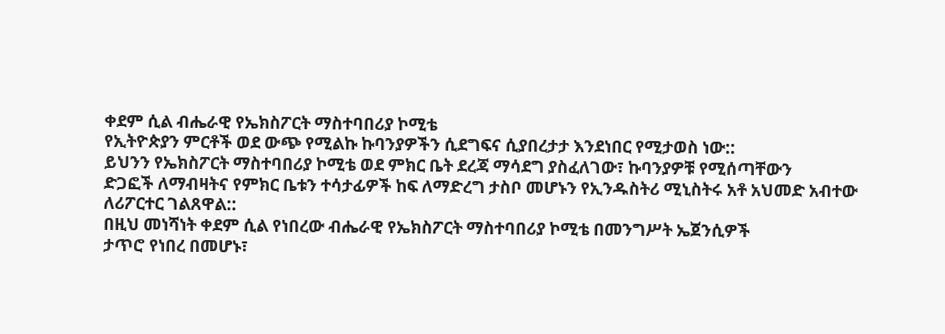ቀደም ሲል ብሔራዊ የኤክስፖርት ማስተባበሪያ ኮሚቴ
የኢትዮጵያን ምርቶች ወደ ውጭ የሚልኩ ኩባንያዎችን ሲደግፍና ሲያበረታታ እንደነበር የሚታወስ ነው::
ይህንን የኤክስፖርት ማስተባበሪያ ኮሚቴ ወደ ምክር ቤት ደረጃ ማሳደግ ያስፈለገው፣ ኩባንያዎቹ የሚሰጣቸውን
ድጋፎች ለማብዛትና የምክር ቤቱን ተሳታፊዎች ከፍ ለማድረግ ታስቦ መሆኑን የኢንዱስትሪ ሚኒስትሩ አቶ አህመድ አብተው
ለሪፖርተር ገልጸዋል::
በዚህ መነሻነት ቀደም ሲል የነበረው ብሔራዊ የኤክስፖርት ማስተባበሪያ ኮሚቴ በመንግሥት ኤጀንሲዎች
ታጥሮ የነበረ በመሆኑ፣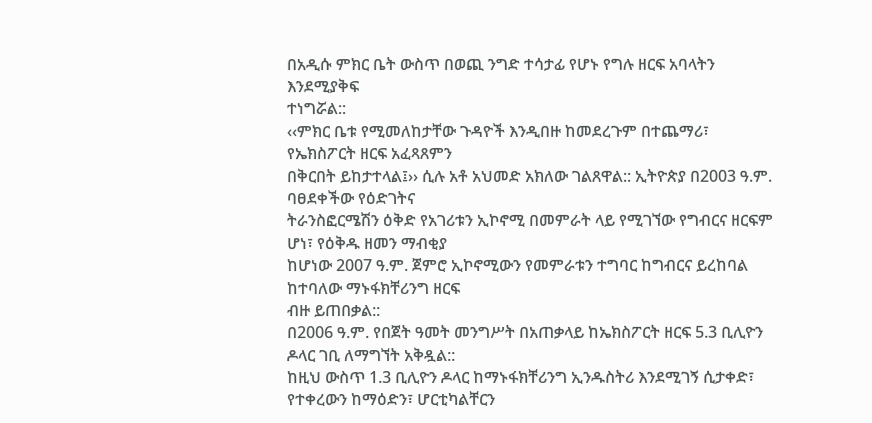በአዲሱ ምክር ቤት ውስጥ በወጪ ንግድ ተሳታፊ የሆኑ የግሉ ዘርፍ አባላትን እንደሚያቅፍ
ተነግሯል::
‹‹ምክር ቤቱ የሚመለከታቸው ጉዳዮች እንዲበዙ ከመደረጉም በተጨማሪ፣ የኤክስፖርት ዘርፍ አፈጻጸምን
በቅርበት ይከታተላል፤›› ሲሉ አቶ አህመድ አክለው ገልጸዋል:: ኢትዮጵያ በ2003 ዓ.ም. ባፀደቀችው የዕድገትና
ትራንስፎርሜሽን ዕቅድ የአገሪቱን ኢኮኖሚ በመምራት ላይ የሚገኘው የግብርና ዘርፍም ሆነ፣ የዕቅዱ ዘመን ማብቂያ
ከሆነው 2007 ዓ.ም. ጀምሮ ኢኮኖሚውን የመምራቱን ተግባር ከግብርና ይረከባል ከተባለው ማኑፋክቸሪንግ ዘርፍ
ብዙ ይጠበቃል::
በ2006 ዓ.ም. የበጀት ዓመት መንግሥት በአጠቃላይ ከኤክስፖርት ዘርፍ 5.3 ቢሊዮን ዶላር ገቢ ለማግኘት አቅዷል::
ከዚህ ውስጥ 1.3 ቢሊዮን ዶላር ከማኑፋክቸሪንግ ኢንዱስትሪ እንደሚገኝ ሲታቀድ፣ የተቀረውን ከማዕድን፣ ሆርቲካልቸርን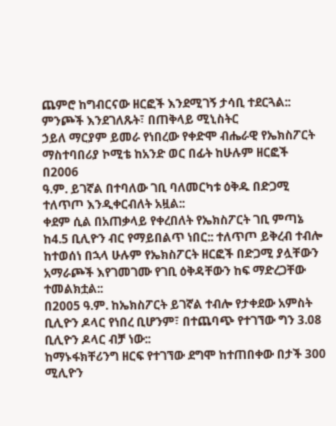ጨምሮ ከግብርናው ዘርፎች እንደሚገኝ ታሳቢ ተደርጓል:: ምንጮች እንደገለጹት፣ በጠቅላይ ሚኒስትር
ኃይለ ማርያም ይመራ የነበረው የቀድሞ ብሔራዊ የኤክስፖርት ማስተባበሪያ ኮሚቴ ከአንድ ወር በፊት ከሁሉም ዘርፎች በ2006
ዓ.ም. ይገኛል በተባለው ገቢ ባለመርካቱ ዕቅዱ በድጋሚ ተለጥጦ እንዲቀርብለት አዟል::
ቀደም ሲል በአጠቃላይ የቀረበለት የኤክስፖርት ገቢ ምጣኔ ከ4.5 ቢሊዮን ብር የማይበልጥ ነበር:: ተለጥጦ ይቅረብ ተብሎ
ከተወሰነ በኋላ ሁሉም የኤክስፖርት ዘርፎች በድጋሚ ያሏቸውን አማራጮች እየገመገሙ የገቢ ዕቅዳቸውን ከፍ ማድረጋቸው ተመልክቷል::
በ2005 ዓ.ም. ከኤክስፖርት ይገኛል ተብሎ የታቀደው አምስት ቢሊዮን ዶላር የነበረ ቢሆንም፣ በተጨባጭ የተገኘው ግን 3.08 ቢሊዮን ዶላር ብቻ ነው::
ከማኑፋክቸሪንግ ዘርፍ የተገኘው ደግሞ ከተጠበቀው በታች 300 ሚሊዮን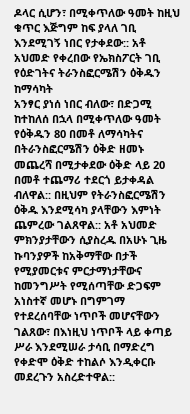ዶላር ሲሆን፣ በሚቀጥለው ዓመት ከዚህ ቁጥር እጅግም ከፍ ያላለ ገቢ እንደሚገኝ ነበር የታቀደው:: አቶ አህመድ የቀረበው የኤክስፖርት ገቢ የዕድገትና ትራንስፎርሜሽን ዕቅዱን ከማሳካት
አንፃር ያነሰ ነበር ብለው፣ በድጋሚ ከተከለሰ በኋላ በሚቀጥለው ዓመት የዕቅዱን 80 በመቶ ለማሳካትና በትራንስፎርሜሽን ዕቅድ ዘመኑ መጨረሻ በሚታቀደው ዕቅድ ላይ 20 በመቶ ተጨማሪ ተደርጎ ይታቀዳል ብለዋል:: በዚህም የትራንስፎርሜሽን ዕቅዱ እንደሚሳካ ያላቸውን እምነት ጨምረው ገልጸዋል:: አቶ አህመድ ምክንያታቸውን ሲያስረዱ በአሁኑ ጊዜ ኩባንያዎች ከአቅማቸው በታች የሚያመርቱና ምርታማነታቸውና ከመንግሥት የሚሰጣቸው ድጋፍም አነስተኛ መሆኑ በግምገማ የተደረሰባቸው ነጥቦች መሆናቸውን ገልጸው፣ በእነዚህ ነጥቦች ላይ ቀጣይ ሥራ እንደሚሠራ ታሳቢ በማድረግ የቀድሞ ዕቅድ ተከልሶ እንዲቀርቡ መደረጉን አስረድተዋል::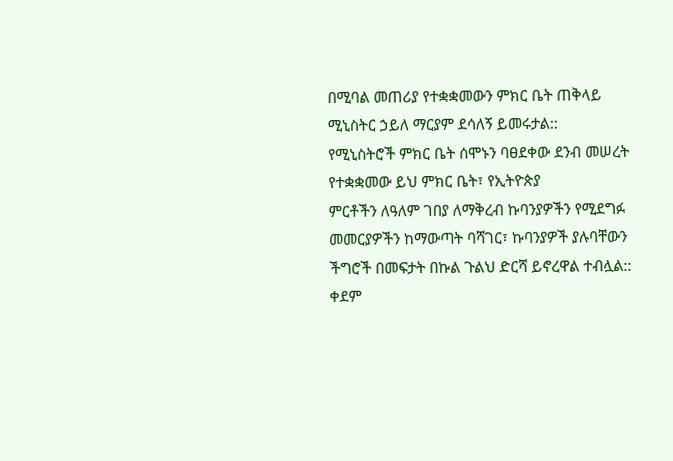በሚባል መጠሪያ የተቋቋመውን ምክር ቤት ጠቅላይ ሚኒስትር ኃይለ ማርያም ደሳለኝ ይመሩታል::
የሚኒስትሮች ምክር ቤት ሰሞኑን ባፀደቀው ደንብ መሠረት የተቋቋመው ይህ ምክር ቤት፣ የኢትዮጵያ
ምርቶችን ለዓለም ገበያ ለማቅረብ ኩባንያዎችን የሚደግፉ መመርያዎችን ከማውጣት ባሻገር፣ ኩባንያዎች ያሉባቸውን
ችግሮች በመፍታት በኩል ጉልህ ድርሻ ይኖረዋል ተብሏል:: ቀደም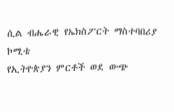ሲል ብሔራዊ የኤክስፖርት ማስተባበሪያ ኮሚቴ
የኢትዮጵያን ምርቶች ወደ ውጭ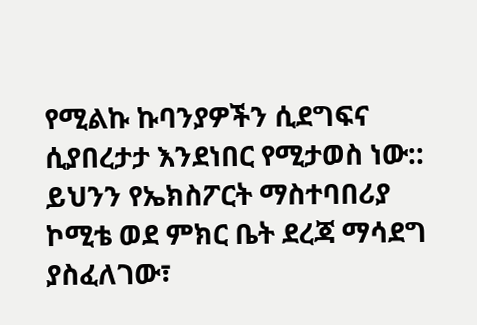የሚልኩ ኩባንያዎችን ሲደግፍና ሲያበረታታ እንደነበር የሚታወስ ነው::
ይህንን የኤክስፖርት ማስተባበሪያ ኮሚቴ ወደ ምክር ቤት ደረጃ ማሳደግ ያስፈለገው፣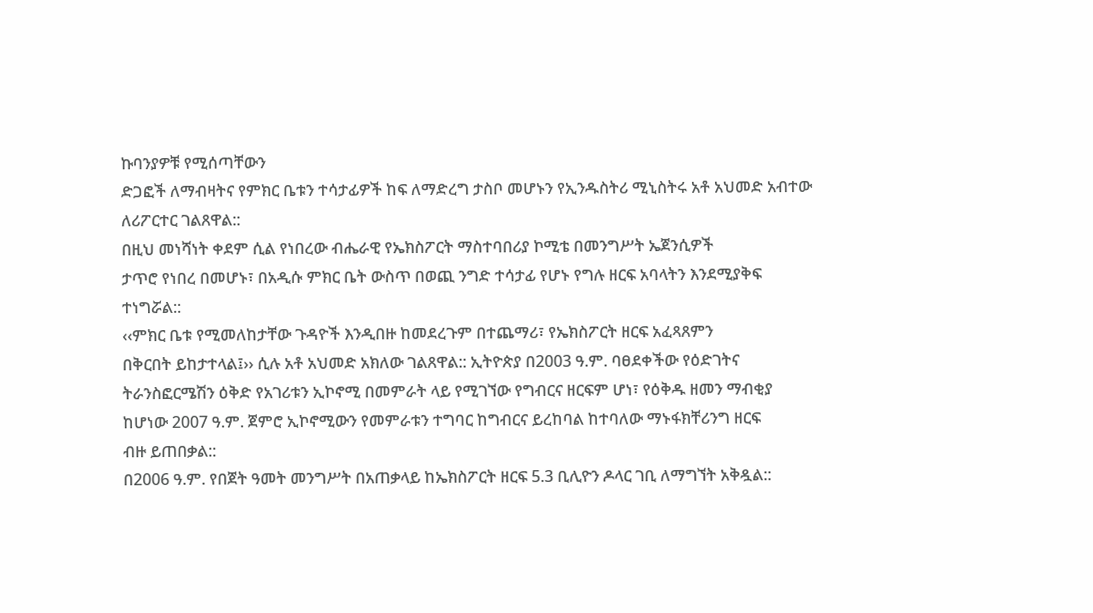ኩባንያዎቹ የሚሰጣቸውን
ድጋፎች ለማብዛትና የምክር ቤቱን ተሳታፊዎች ከፍ ለማድረግ ታስቦ መሆኑን የኢንዱስትሪ ሚኒስትሩ አቶ አህመድ አብተው
ለሪፖርተር ገልጸዋል::
በዚህ መነሻነት ቀደም ሲል የነበረው ብሔራዊ የኤክስፖርት ማስተባበሪያ ኮሚቴ በመንግሥት ኤጀንሲዎች
ታጥሮ የነበረ በመሆኑ፣ በአዲሱ ምክር ቤት ውስጥ በወጪ ንግድ ተሳታፊ የሆኑ የግሉ ዘርፍ አባላትን እንደሚያቅፍ
ተነግሯል::
‹‹ምክር ቤቱ የሚመለከታቸው ጉዳዮች እንዲበዙ ከመደረጉም በተጨማሪ፣ የኤክስፖርት ዘርፍ አፈጻጸምን
በቅርበት ይከታተላል፤›› ሲሉ አቶ አህመድ አክለው ገልጸዋል:: ኢትዮጵያ በ2003 ዓ.ም. ባፀደቀችው የዕድገትና
ትራንስፎርሜሽን ዕቅድ የአገሪቱን ኢኮኖሚ በመምራት ላይ የሚገኘው የግብርና ዘርፍም ሆነ፣ የዕቅዱ ዘመን ማብቂያ
ከሆነው 2007 ዓ.ም. ጀምሮ ኢኮኖሚውን የመምራቱን ተግባር ከግብርና ይረከባል ከተባለው ማኑፋክቸሪንግ ዘርፍ
ብዙ ይጠበቃል::
በ2006 ዓ.ም. የበጀት ዓመት መንግሥት በአጠቃላይ ከኤክስፖርት ዘርፍ 5.3 ቢሊዮን ዶላር ገቢ ለማግኘት አቅዷል::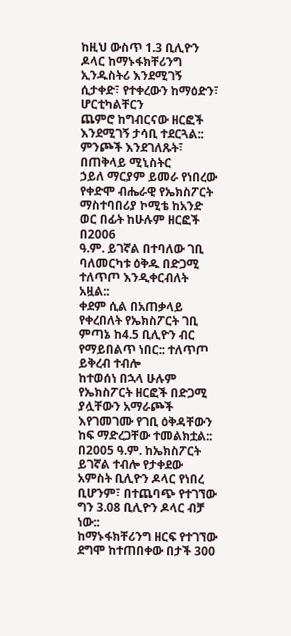ከዚህ ውስጥ 1.3 ቢሊዮን ዶላር ከማኑፋክቸሪንግ ኢንዱስትሪ እንደሚገኝ ሲታቀድ፣ የተቀረውን ከማዕድን፣ ሆርቲካልቸርን
ጨምሮ ከግብርናው ዘርፎች እንደሚገኝ ታሳቢ ተደርጓል:: ምንጮች እንደገለጹት፣ በጠቅላይ ሚኒስትር
ኃይለ ማርያም ይመራ የነበረው የቀድሞ ብሔራዊ የኤክስፖርት ማስተባበሪያ ኮሚቴ ከአንድ ወር በፊት ከሁሉም ዘርፎች በ2006
ዓ.ም. ይገኛል በተባለው ገቢ ባለመርካቱ ዕቅዱ በድጋሚ ተለጥጦ እንዲቀርብለት አዟል::
ቀደም ሲል በአጠቃላይ የቀረበለት የኤክስፖርት ገቢ ምጣኔ ከ4.5 ቢሊዮን ብር የማይበልጥ ነበር:: ተለጥጦ ይቅረብ ተብሎ
ከተወሰነ በኋላ ሁሉም የኤክስፖርት ዘርፎች በድጋሚ ያሏቸውን አማራጮች እየገመገሙ የገቢ ዕቅዳቸውን ከፍ ማድረጋቸው ተመልክቷል::
በ2005 ዓ.ም. ከኤክስፖርት ይገኛል ተብሎ የታቀደው አምስት ቢሊዮን ዶላር የነበረ ቢሆንም፣ በተጨባጭ የተገኘው ግን 3.08 ቢሊዮን ዶላር ብቻ ነው::
ከማኑፋክቸሪንግ ዘርፍ የተገኘው ደግሞ ከተጠበቀው በታች 300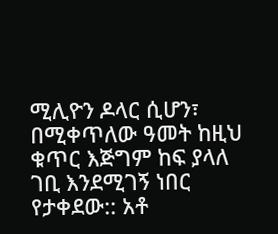ሚሊዮን ዶላር ሲሆን፣ በሚቀጥለው ዓመት ከዚህ ቁጥር እጅግም ከፍ ያላለ ገቢ እንደሚገኝ ነበር የታቀደው:: አቶ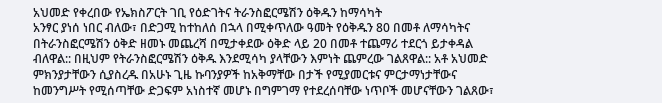አህመድ የቀረበው የኤክስፖርት ገቢ የዕድገትና ትራንስፎርሜሽን ዕቅዱን ከማሳካት
አንፃር ያነሰ ነበር ብለው፣ በድጋሚ ከተከለሰ በኋላ በሚቀጥለው ዓመት የዕቅዱን 80 በመቶ ለማሳካትና በትራንስፎርሜሽን ዕቅድ ዘመኑ መጨረሻ በሚታቀደው ዕቅድ ላይ 20 በመቶ ተጨማሪ ተደርጎ ይታቀዳል ብለዋል:: በዚህም የትራንስፎርሜሽን ዕቅዱ እንደሚሳካ ያላቸውን እምነት ጨምረው ገልጸዋል:: አቶ አህመድ ምክንያታቸውን ሲያስረዱ በአሁኑ ጊዜ ኩባንያዎች ከአቅማቸው በታች የሚያመርቱና ምርታማነታቸውና ከመንግሥት የሚሰጣቸው ድጋፍም አነስተኛ መሆኑ በግምገማ የተደረሰባቸው ነጥቦች መሆናቸውን ገልጸው፣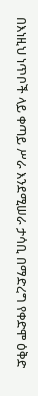በእነዚህ ነጥቦች ላይ ቀጣይ ሥራ እንደሚሠራ ታሳቢ በማድረግ የቀድሞ ዕቅድ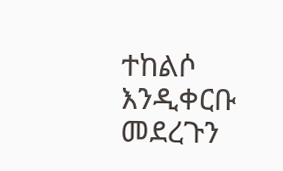ተከልሶ እንዲቀርቡ መደረጉን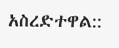አስረድተዋል::